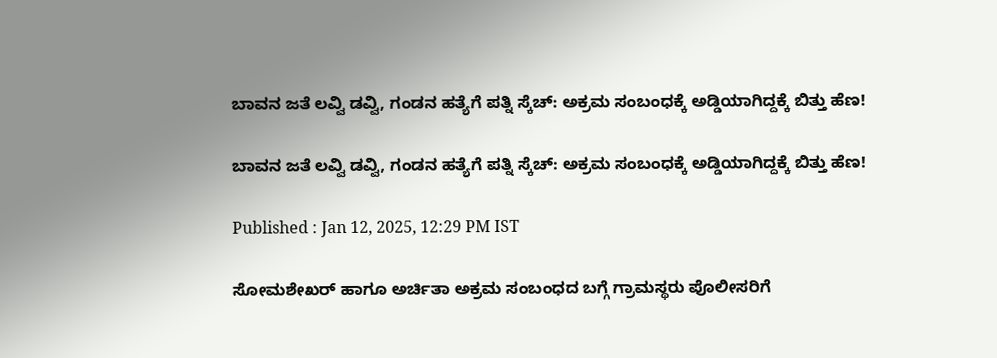ಬಾವನ ಜತೆ ಲವ್ವಿ ಡವ್ವಿ, ಗಂಡನ ಹತ್ಯೆಗೆ ಪತ್ನಿ ಸ್ಕೆಚ್: ಅಕ್ರಮ ಸಂಬಂಧಕ್ಕೆ ಅಡ್ಡಿಯಾಗಿದ್ದಕ್ಕೆ ಬಿತ್ತು ಹೆಣ!

ಬಾವನ ಜತೆ ಲವ್ವಿ ಡವ್ವಿ, ಗಂಡನ ಹತ್ಯೆಗೆ ಪತ್ನಿ ಸ್ಕೆಚ್: ಅಕ್ರಮ ಸಂಬಂಧಕ್ಕೆ ಅಡ್ಡಿಯಾಗಿದ್ದಕ್ಕೆ ಬಿತ್ತು ಹೆಣ!

Published : Jan 12, 2025, 12:29 PM IST

ಸೋಮಶೇಖರ್ ಹಾಗೂ ಅರ್ಚಿತಾ ಅಕ್ರಮ ಸಂಬಂಧದ ಬಗ್ಗೆ ಗ್ರಾಮಸ್ಥರು ಪೊಲೀಸರಿಗೆ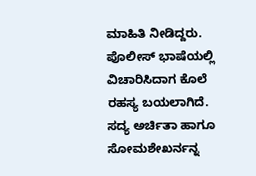ಮಾಹಿತಿ ನೀಡಿದ್ದರು. ಪೊಲೀಸ್ ಭಾಷೆಯಲ್ಲಿ ವಿಚಾರಿಸಿದಾಗ ಕೊಲೆ ರಹಸ್ಯ ಬಯಲಾಗಿದೆ. ಸದ್ಯ ಅರ್ಚಿತಾ ಹಾಗೂ ಸೋಮಶೇಖರ್ನನ್ನ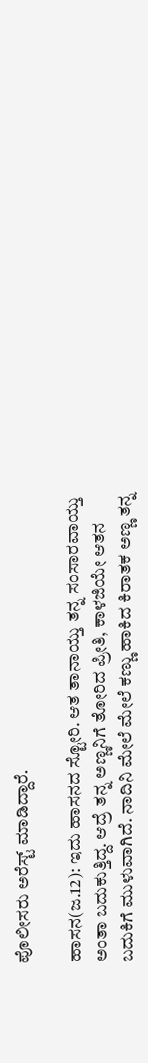ಪೊಲೀಸರು ಅರೆಸ್ಟ್ ಮಾಡಿದ್ದಾರೆ.

ಹಾಸನ(ಜ.12): ಇದು ಹಾಸನದ ಸ್ಟೋರಿ. ಆತ ತಾನಾಯ್ತು ತನ್ನ ಸಂಸಾರವಾಯ್ತು ಅಂತಾ ಬದುಕುತ್ತಿದ್ದ. ಆದ್ರೆ ತನ್ನ ಅಣ್ಣನಿಗೆ ತೋರಿದ ಪ್ರೀತಿ, ಕಾಳಜಿಯೇ ಆತನ ಬದುಕಿಗೆ ಮುಳುವಾಗಿದೆ. ನಾದಿನಿ ಮೇಲೆ ಮೇಲೆ ಕಣ್ಣು ಹಾಕಿದ ಕಿರಾತಕ ಅಣ್ಣ ತನ್ನ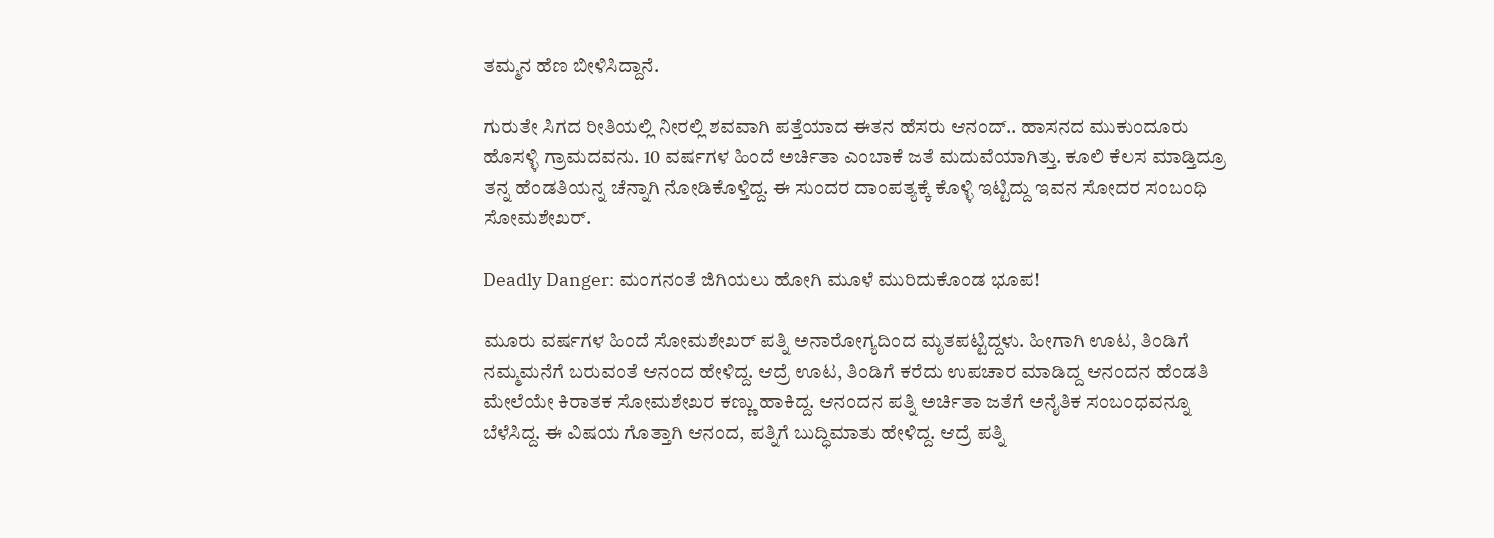ತಮ್ಮನ ಹೆಣ ಬೀಳಿಸಿದ್ದಾನೆ.

ಗುರುತೇ ಸಿಗದ ರೀತಿಯಲ್ಲಿ ನೀರಲ್ಲಿ ಶವವಾಗಿ ಪತ್ತೆಯಾದ ಈತನ ಹೆಸರು ಆನಂದ್.. ಹಾಸನದ ಮುಕುಂದೂರು ಹೊಸಳ್ಳಿ ಗ್ರಾಮದವನು. 10 ವರ್ಷಗಳ ಹಿಂದೆ ಅರ್ಚಿತಾ ಎಂಬಾಕೆ ಜತೆ ಮದುವೆಯಾಗಿತ್ತು. ಕೂಲಿ ಕೆಲಸ ಮಾಡ್ತಿದ್ರೂ ತನ್ನ ಹೆಂಡತಿಯನ್ನ ಚೆನ್ನಾಗಿ ನೋಡಿಕೊಳ್ತಿದ್ದ. ಈ ಸುಂದರ ದಾಂಪತ್ಯಕ್ಕೆ ಕೊಳ್ಳಿ ಇಟ್ಟಿದ್ದು ಇವನ ಸೋದರ ಸಂಬಂಧಿ ಸೋಮಶೇಖರ್.

Deadly Danger: ಮಂಗನಂತೆ ಜಿಗಿಯಲು ಹೋಗಿ ಮೂಳೆ ಮುರಿದುಕೊಂಡ ಭೂಪ!

ಮೂರು ವರ್ಷಗಳ ಹಿಂದೆ ಸೋಮಶೇಖರ್ ಪತ್ನಿ ಅನಾರೋಗ್ಯದಿಂದ ಮೃತಪಟ್ಟಿದ್ದಳು. ಹೀಗಾಗಿ ಊಟ, ತಿಂಡಿಗೆ ನಮ್ಮಮನೆಗೆ ಬರುವಂತೆ ಆನಂದ ಹೇಳಿದ್ದ. ಆದ್ರೆ ಊಟ, ತಿಂಡಿಗೆ ಕರೆದು ಉಪಚಾರ ಮಾಡಿದ್ದ ಆನಂದನ ಹೆಂಡತಿ ಮೇಲೆಯೇ ಕಿರಾತಕ ಸೋಮಶೇಖರ ಕಣ್ಣು ಹಾಕಿದ್ದ. ಆನಂದನ ಪತ್ನಿ ಅರ್ಚಿತಾ ಜತೆಗೆ ಅನೈತಿಕ ಸಂಬಂಧವನ್ನೂ ಬೆಳೆಸಿದ್ದ. ಈ ವಿಷಯ ಗೊತ್ತಾಗಿ ಆನಂದ, ಪತ್ನಿಗೆ ಬುದ್ಧಿಮಾತು ಹೇಳಿದ್ದ. ಆದ್ರೆ ಪತ್ನಿ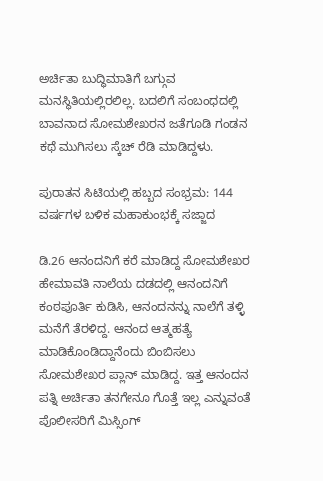ಅರ್ಚಿತಾ ಬುದ್ಧಿಮಾತಿಗೆ ಬಗ್ಗುವ ಮನಸ್ಥಿತಿಯಲ್ಲಿರಲಿಲ್ಲ. ಬದಲಿಗೆ ಸಂಬಂಧದಲ್ಲಿ ಬಾವನಾದ ಸೋಮಶೇಖರನ ಜತೆಗೂಡಿ ಗಂಡನ ಕಥೆ ಮುಗಿಸಲು ಸ್ಕೆಚ್ ರೆಡಿ ಮಾಡಿದ್ದಳು.

ಪುರಾತನ ಸಿಟಿಯಲ್ಲಿ ಹಬ್ಬದ ಸಂಭ್ರಮ: 144 ವರ್ಷಗಳ ಬಳಿಕ ಮಹಾಕುಂಭಕ್ಕೆ ಸಜ್ಜಾದ

ಡಿ.26 ಆನಂದನಿಗೆ ಕರೆ ಮಾಡಿದ್ದ ಸೋಮಶೇಖರ ಹೇಮಾವತಿ ನಾಲೆಯ ದಡದಲ್ಲಿ ಆನಂದನಿಗೆ ಕಂಠಪೂರ್ತಿ ಕುಡಿಸಿ, ಆನಂದನನ್ನು ನಾಲೆಗೆ ತಳ್ಳಿ ಮನೆಗೆ ತೆರಳಿದ್ದ. ಆನಂದ ಆತ್ಮಹತ್ಯೆ ಮಾಡಿಕೊಂಡಿದ್ದಾನೆಂದು ಬಿಂಬಿಸಲು ಸೋಮಶೇಖರ ಪ್ಲಾನ್ ಮಾಡಿದ್ದ. ಇತ್ತ ಆನಂದನ ಪತ್ನಿ ಅರ್ಚಿತಾ ತನಗೇನೂ ಗೊತ್ತೆ ಇಲ್ಲ ಎನ್ನುವಂತೆ ಪೊಲೀಸರಿಗೆ ಮಿಸ್ಸಿಂಗ್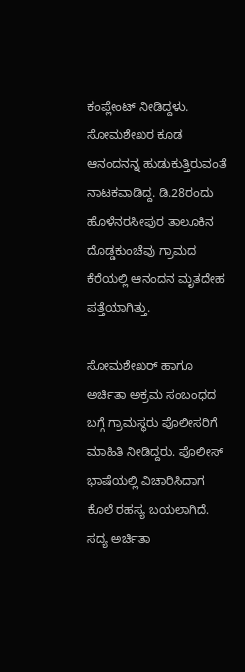ಕಂಪ್ಲೇಂಟ್ ನೀಡಿದ್ದಳು. ಸೋಮಶೇಖರ ಕೂಡ ಆನಂದನನ್ನ ಹುಡುಕುತ್ತಿರುವಂತೆ ನಾಟಕವಾಡಿದ್ದ. ಡಿ.28ರಂದು ಹೊಳೆನರಸೀಪುರ ತಾಲೂಕಿನ ದೊಡ್ಡಕುಂಚೆವು ಗ್ರಾಮದ ಕೆರೆಯಲ್ಲಿ ಆನಂದನ ಮೃತದೇಹ ಪತ್ತೆಯಾಗಿತ್ತು.

ಸೋಮಶೇಖರ್ ಹಾಗೂ ಅರ್ಚಿತಾ ಅಕ್ರಮ ಸಂಬಂಧದ ಬಗ್ಗೆ ಗ್ರಾಮಸ್ಥರು ಪೊಲೀಸರಿಗೆ ಮಾಹಿತಿ ನೀಡಿದ್ದರು. ಪೊಲೀಸ್ ಭಾಷೆಯಲ್ಲಿ ವಿಚಾರಿಸಿದಾಗ ಕೊಲೆ ರಹಸ್ಯ ಬಯಲಾಗಿದೆ. ಸದ್ಯ ಅರ್ಚಿತಾ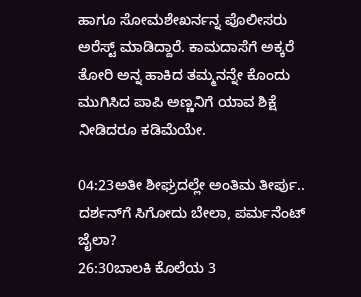ಹಾಗೂ ಸೋಮಶೇಖರ್ನನ್ನ ಪೊಲೀಸರು ಅರೆಸ್ಟ್ ಮಾಡಿದ್ದಾರೆ. ಕಾಮದಾಸೆಗೆ ಅಕ್ಕರೆ ತೋರಿ ಅನ್ನ ಹಾಕಿದ ತಮ್ಮನನ್ನೇ ಕೊಂದು ಮುಗಿಸಿದ ಪಾಪಿ ಅಣ್ಣನಿಗೆ ಯಾವ ಶಿಕ್ಷೆ ನೀಡಿದರೂ ಕಡಿಮೆಯೇ.

04:23ಅತೀ ಶೀಘ್ರದಲ್ಲೇ ಅಂತಿಮ ತೀರ್ಪು.. ದರ್ಶನ್‌ಗೆ ಸಿಗೋದು ಬೇಲಾ, ಪರ್ಮನೆಂಟ್ ಜೈಲಾ?
26:30ಬಾಲಕಿ ಕೊಲೆಯ 3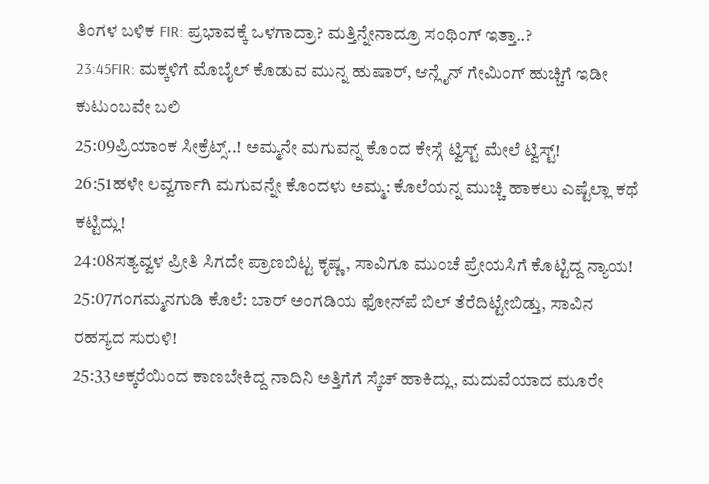ತಿಂಗಳ ಬಳಿಕ FIR: ಪ್ರಭಾವಕ್ಕೆ ಒಳಗಾದ್ರಾ? ಮತ್ತಿನ್ನೇನಾದ್ರೂ ಸಂಥಿಂಗ್ ಇತ್ತಾ..?
23:45FIR: ಮಕ್ಕಳಿಗೆ ಮೊಬೈಲ್ ಕೊಡುವ ಮುನ್ನ ಹುಷಾರ್, ಆನ್ಲೈನ್ ಗೇಮಿಂಗ್ ಹುಚ್ಚಿಗೆ ಇಡೀ ಕುಟುಂಬವೇ ಬಲಿ
25:09ಪ್ರಿಯಾಂಕ ಸೀಕ್ರೆಟ್ಸ್..! ಅಮ್ಮನೇ ಮಗುವನ್ನ ಕೊಂದ ಕೇಸ್ಗೆ ಟ್ವಿಸ್ಟ್ ಮೇಲೆ ಟ್ವಿಸ್ಟ್!
26:51ಹಳೇ ಲವ್ವರ್ಗಾಗಿ ಮಗುವನ್ನೇ ಕೊಂದಳು ಅಮ್ಮ: ಕೊಲೆಯನ್ನ ಮುಚ್ಚಿ ಹಾಕಲು ಎಷ್ಟೆಲ್ಲಾ ಕಥೆ ಕಟ್ಟಿದ್ಲು!
24:08ಸತ್ಯವ್ವಳ ಪ್ರೀತಿ ಸಿಗದೇ ಪ್ರಾಣಬಿಟ್ಟ ಕೃಷ್ಣ, ಸಾವಿಗೂ ಮುಂಚೆ ಪ್ರೇಯಸಿಗೆ ಕೊಟ್ಟಿದ್ದ ನ್ಯಾಯ!
25:07ಗಂಗಮ್ಮನಗುಡಿ ಕೊಲೆ: ಬಾರ್ ಅಂಗಡಿಯ ಫೋನ್‌ಪೆ ಬಿಲ್ ತೆರೆದಿಟ್ಟೇಬಿಡ್ತು, ಸಾವಿನ ರಹಸ್ಯದ ಸುರುಳಿ!
25:33ಅಕ್ಕರೆಯಿಂದ ಕಾಣಬೇಕಿದ್ದ ನಾದಿನಿ ಅತ್ತಿಗೆಗೆ ಸ್ಕೆಚ್‌ ಹಾಕಿದ್ಲು, ಮದುವೆಯಾದ ಮೂರೇ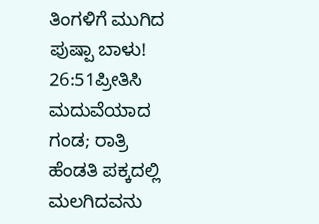ತಿಂಗಳಿಗೆ ಮುಗಿದ ಪುಷ್ಪಾ ಬಾಳು!
26:51ಪ್ರೀತಿಸಿ ಮದುವೆಯಾದ ಗಂಡ; ರಾತ್ರಿ ಹೆಂಡತಿ ಪಕ್ಕದಲ್ಲಿ ಮಲಗಿದವನು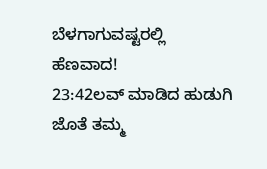ಬೆಳಗಾಗುವಷ್ಟರಲ್ಲಿ ಹೆಣವಾದ!
23:42ಲವ್ ಮಾಡಿದ ಹುಡುಗಿ ಜೊತೆ ತಮ್ಮ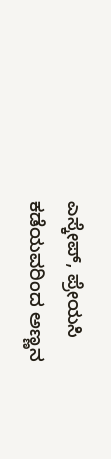ಎಸ್ಕೇಪ್, ಪ್ರೇಯಸಿ ಕಡೆಯವರಿಂದ ಅಣ್ಣನ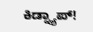ಕಿಡ್ನ್ಯಾಪ್!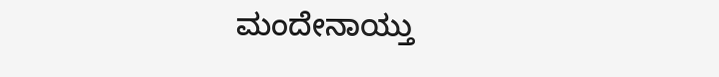ಮಂದೇನಾಯ್ತು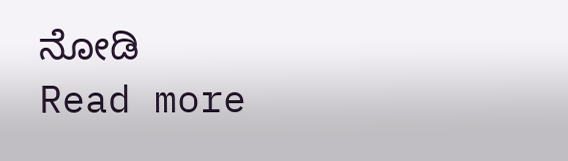ನೋಡಿ
Read more